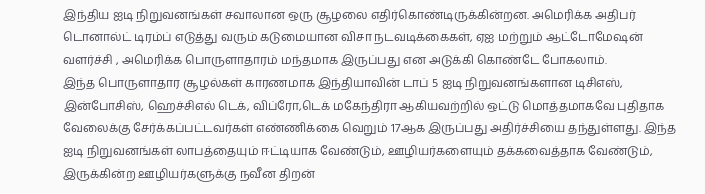இந்திய ஐடி நிறுவனங்கள் சவாலான ஒரு சூழலை எதிர்கொண்டிருக்கின்றன. அமெரிக்க அதிபர் டொனால்ட் டிரம்ப் எடுத்து வரும் கடுமையான விசா நடவடிக்கைகள், ஏஐ மற்றும் ஆட்டோமேஷன் வளர்ச்சி , அமெரிக்க பொருளாதாரம் மந்தமாக இருப்பது என அடுக்கி கொண்டே போகலாம்.
இந்த பொருளாதார சூழல்கள் காரணமாக இந்தியாவின் டாப் 5 ஐடி நிறுவனங்களான டிசிஎஸ், இன்போசிஸ், ஹெச்சிஎல் டெக், விப்ரோ,டெக் மகேந்திரா ஆகியவற்றில் ஒட்டு மொத்தமாகவே புதிதாக வேலைக்கு சேர்க்கப்பட்டவர்கள் எண்ணிக்கை வெறும் 17ஆக இருப்பது அதிர்ச்சியை தந்துள்ளது. இந்த ஐடி நிறுவனங்கள் லாபத்தையும் ஈட்டியாக வேண்டும், ஊழியர்களையும் தக்கவைத்தாக வேண்டும், இருக்கின்ற ஊழியர்களுக்கு நவீன திறன்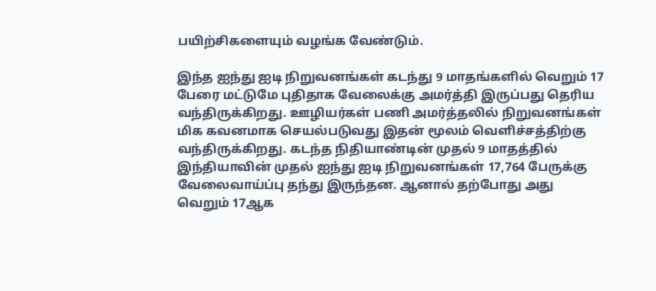பயிற்சிகளையும் வழங்க வேண்டும்.

இந்த ஐந்து ஐடி நிறுவனங்கள் கடந்து 9 மாதங்களில் வெறும் 17 பேரை மட்டுமே புதிதாக வேலைக்கு அமர்த்தி இருப்பது தெரிய வந்திருக்கிறது. ஊழியர்கள் பணி அமர்த்தலில் நிறுவனங்கள் மிக கவனமாக செயல்படுவது இதன் மூலம் வெளிச்சத்திற்கு வந்திருக்கிறது. கடந்த நிதியாண்டின் முதல் 9 மாதத்தில் இந்தியாவின் முதல் ஐந்து ஐடி நிறுவனங்கள் 17,764 பேருக்கு வேலைவாய்ப்பு தந்து இருந்தன. ஆனால் தற்போது அது வெறும் 17ஆக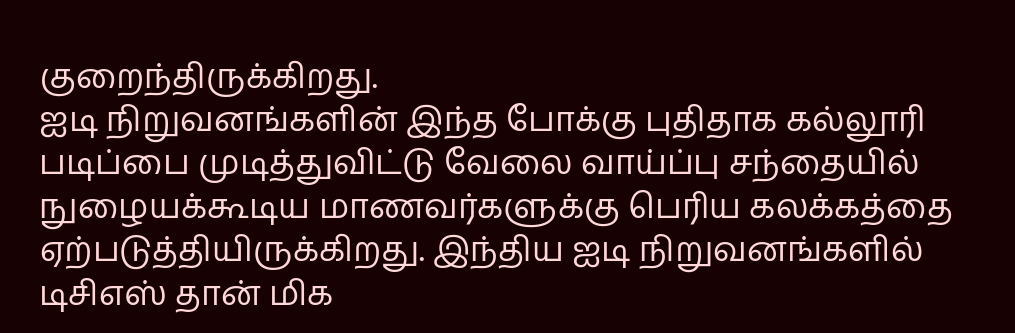குறைந்திருக்கிறது.
ஐடி நிறுவனங்களின் இந்த போக்கு புதிதாக கல்லூரி படிப்பை முடித்துவிட்டு வேலை வாய்ப்பு சந்தையில் நுழையக்கூடிய மாணவர்களுக்கு பெரிய கலக்கத்தை ஏற்படுத்தியிருக்கிறது. இந்திய ஐடி நிறுவனங்களில் டிசிஎஸ் தான் மிக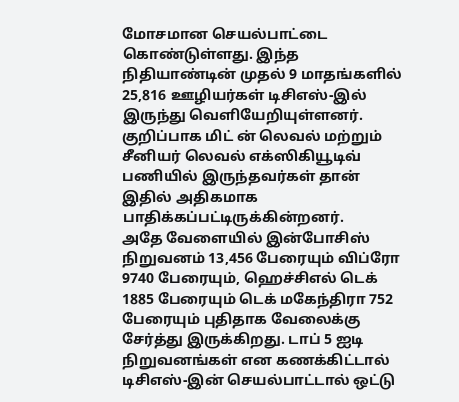மோசமான செயல்பாட்டை கொண்டுள்ளது. இந்த நிதியாண்டின் முதல் 9 மாதங்களில் 25,816 ஊழியர்கள் டிசிஎஸ்-இல் இருந்து வெளியேறியுள்ளனர். குறிப்பாக மிட் ன் லெவல் மற்றும் சீனியர் லெவல் எக்ஸிகியூடிவ் பணியில் இருந்தவர்கள் தான் இதில் அதிகமாக பாதிக்கப்பட்டிருக்கின்றனர்.
அதே வேளையில் இன்போசிஸ் நிறுவனம் 13,456 பேரையும் விப்ரோ 9740 பேரையும், ஹெச்சிஎல் டெக் 1885 பேரையும் டெக் மகேந்திரா 752 பேரையும் புதிதாக வேலைக்கு சேர்த்து இருக்கிறது. டாப் 5 ஐடி நிறுவனங்கள் என கணக்கிட்டால் டிசிஎஸ்-இன் செயல்பாட்டால் ஒட்டு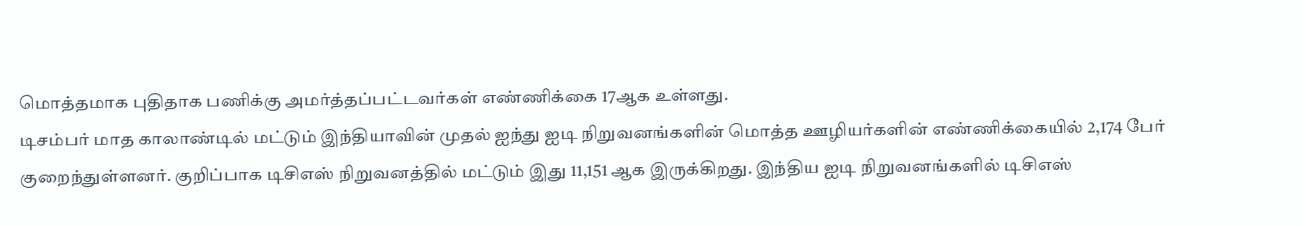மொத்தமாக புதிதாக பணிக்கு அமர்த்தப்பட்டவர்கள் எண்ணிக்கை 17ஆக உள்ளது.
டிசம்பர் மாத காலாண்டில் மட்டும் இந்தியாவின் முதல் ஐந்து ஐடி நிறுவனங்களின் மொத்த ஊழியர்களின் எண்ணிக்கையில் 2,174 பேர் குறைந்துள்ளனர். குறிப்பாக டிசிஎஸ் நிறுவனத்தில் மட்டும் இது 11,151 ஆக இருக்கிறது. இந்திய ஐடி நிறுவனங்களில் டிசிஎஸ்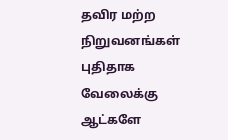தவிர மற்ற நிறுவனங்கள் புதிதாக வேலைக்கு ஆட்களே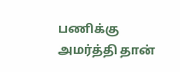பணிக்கு அமர்த்தி தான்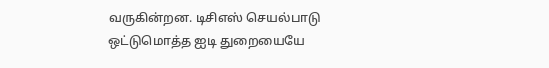வருகின்றன. டிசிஎஸ் செயல்பாடு ஒட்டுமொத்த ஐடி துறையையே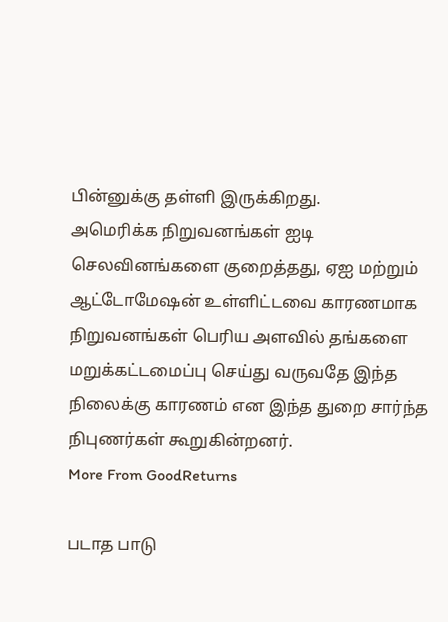பின்னுக்கு தள்ளி இருக்கிறது.
அமெரிக்க நிறுவனங்கள் ஐடி செலவினங்களை குறைத்தது, ஏஐ மற்றும் ஆட்டோமேஷன் உள்ளிட்டவை காரணமாக நிறுவனங்கள் பெரிய அளவில் தங்களை மறுக்கட்டமைப்பு செய்து வருவதே இந்த நிலைக்கு காரணம் என இந்த துறை சார்ந்த நிபுணர்கள் கூறுகின்றனர்.
More From GoodReturns

படாத பாடு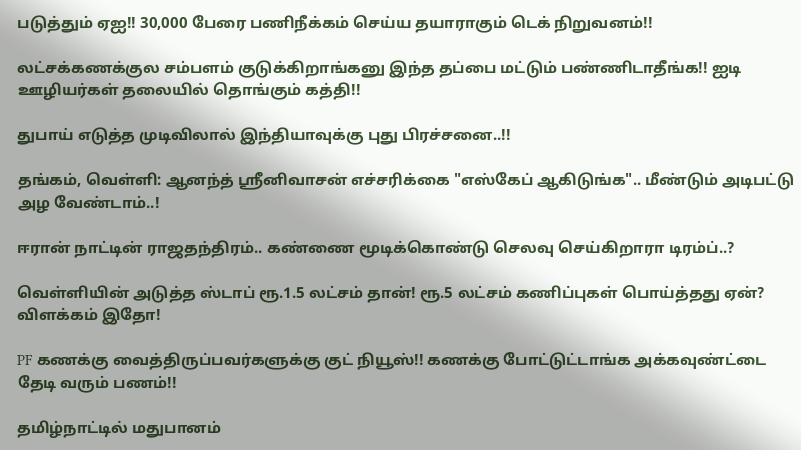படுத்தும் ஏஐ!! 30,000 பேரை பணிநீக்கம் செய்ய தயாராகும் டெக் நிறுவனம்!!

லட்சக்கணக்குல சம்பளம் குடுக்கிறாங்கனு இந்த தப்பை மட்டும் பண்ணிடாதீங்க!! ஐடி ஊழியர்கள் தலையில் தொங்கும் கத்தி!!

துபாய் எடுத்த முடிவிலால் இந்தியாவுக்கு புது பிரச்சனை..!!

தங்கம், வெள்ளி: ஆனந்த் ஸ்ரீனிவாசன் எச்சரிக்கை "எஸ்கேப் ஆகிடுங்க".. மீண்டும் அடிபட்டு அழ வேண்டாம்..!

ஈரான் நாட்டின் ராஜதந்திரம்.. கண்ணை மூடிக்கொண்டு செலவு செய்கிறாரா டிரம்ப்..?

வெள்ளியின் அடுத்த ஸ்டாப் ரூ.1.5 லட்சம் தான்! ரூ.5 லட்சம் கணிப்புகள் பொய்த்தது ஏன்? விளக்கம் இதோ!

PF கணக்கு வைத்திருப்பவர்களுக்கு குட் நியூஸ்!! கணக்கு போட்டுட்டாங்க அக்கவுண்ட்டை தேடி வரும் பணம்!!

தமிழ்நாட்டில் மதுபானம்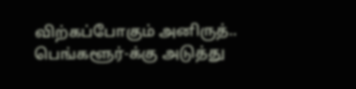விற்கப்போகும் அனிருத்.. பெங்களூர்-க்கு அடுத்து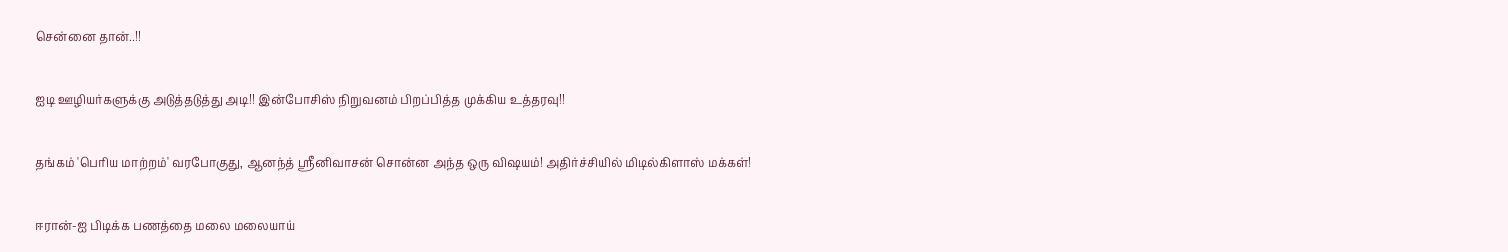சென்னை தான்..!!

ஐடி ஊழியர்களுக்கு அடுத்தடுத்து அடி!! இன்போசிஸ் நிறுவனம் பிறப்பித்த முக்கிய உத்தரவு!!

தங்கம் 'பெரிய மாற்றம்' வரபோகுது, ஆனந்த் ஸ்ரீனிவாசன் சொன்ன அந்த ஒரு விஷயம்! அதிர்ச்சியில் மிடில்கிளாஸ் மக்கள்!

ஈரான்-ஐ பிடிக்க பணத்தை மலை மலையாய்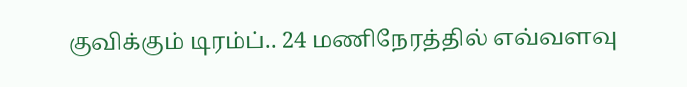குவிக்கும் டிரம்ப்.. 24 மணிநேரத்தில் எவ்வளவு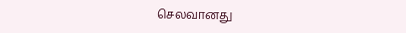செலவானது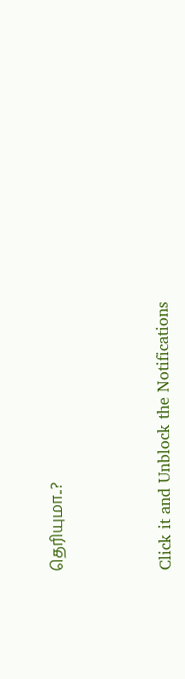தெரியுமா..?



Click it and Unblock the Notifications